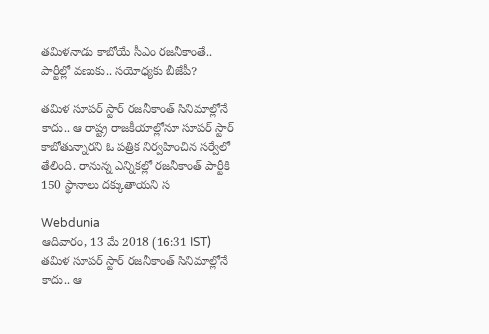తమిళనాడు కాబోయే సీఎం రజనీకాంతే.. పార్టీల్లో వణుకు.. సయోధ్యకు బీజేపీ?

తమిళ సూపర్ స్టార్ రజనీకాంత్ సినిమాల్లోనే కాదు.. ఆ రాష్ట్ర రాజకీయాల్లోనూ సూపర్ స్టార్ కాబోతున్నారని ఓ పత్రిక నిర్వహించిన సర్వేలో తేలింది. రానున్న ఎన్నికల్లో రజనీకాంత్ పార్టీకి 150 స్థానాలు దక్కుతాయని స

Webdunia
ఆదివారం, 13 మే 2018 (16:31 IST)
తమిళ సూపర్ స్టార్ రజనీకాంత్ సినిమాల్లోనే కాదు.. ఆ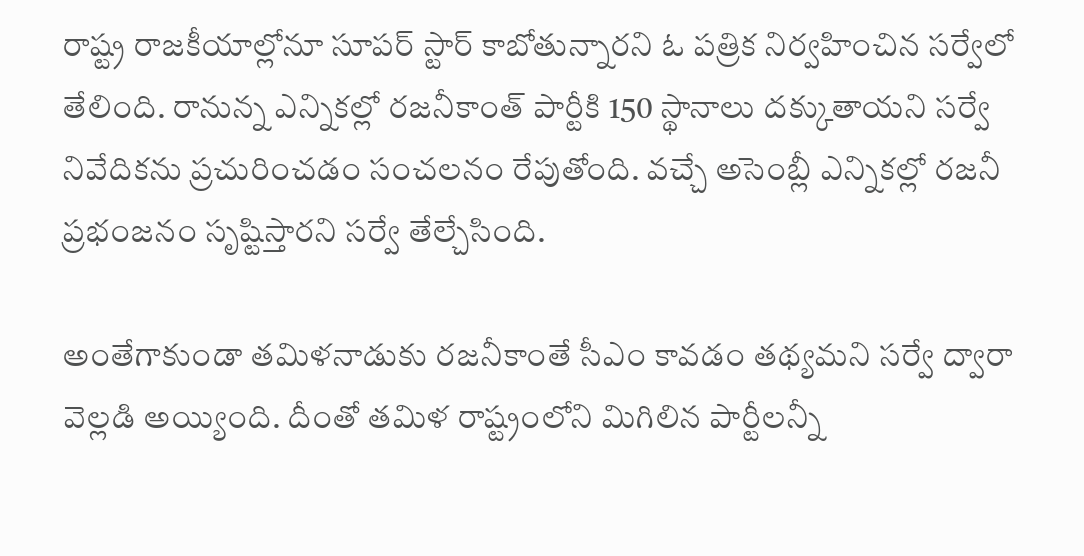రాష్ట్ర రాజకీయాల్లోనూ సూపర్ స్టార్ కాబోతున్నారని ఓ పత్రిక నిర్వహించిన సర్వేలో తేలింది. రానున్న ఎన్నికల్లో రజనీకాంత్ పార్టీకి 150 స్థానాలు దక్కుతాయని సర్వే నివేదికను ప్రచురించడం సంచలనం రేపుతోంది. వచ్చే అసెంబ్లీ ఎన్నికల్లో రజనీ ప్రభంజనం సృష్టిస్తారని సర్వే తేల్చేసింది.

అంతేగాకుండా తమిళనాడుకు రజనీకాంతే సీఎం కావడం తథ్యమని సర్వే ద్వారా వెల్లడి అయ్యింది. దీంతో తమిళ రాష్ట్రంలోని మిగిలిన పార్టీలన్నీ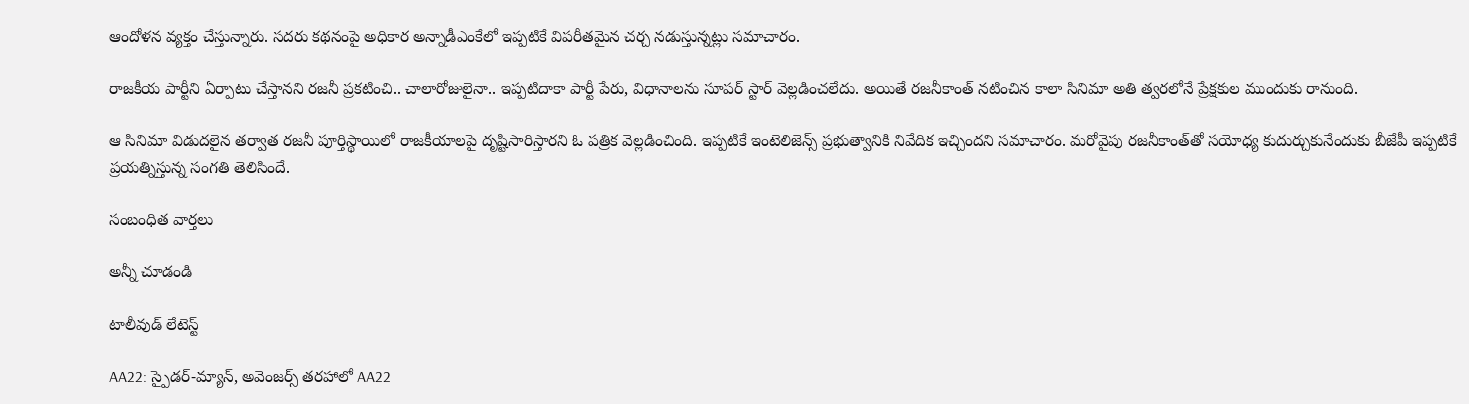ఆందోళన వ్యక్తం చేస్తున్నారు. సదరు కథనంపై అధికార అన్నాడీఎంకేలో ఇప్పటికే విపరీతమైన చర్చ నడుస్తున్నట్లు సమాచారం.

రాజకీయ పార్టీని ఏర్పాటు చేస్తానని రజనీ ప్రకటించి.. చాలారోజులైనా.. ఇప్పటిదాకా పార్టీ పేరు, విధానాలను సూపర్ స్టార్ వెల్లడించలేదు. అయితే రజనీకాంత్‌ నటించిన కాలా సినిమా అతి త్వరలోనే ప్రేక్షకుల ముందుకు రానుంది.

ఆ సినిమా విడుదలైన తర్వాత రజనీ పూర్తిస్థాయిలో రాజకీయాలపై దృష్టిసారిస్తారని ఓ పత్రిక వెల్లడించింది. ఇప్పటికే ఇంటెలిజెన్స్ ప్రభుత్వానికి నివేదిక ఇచ్చిందని సమాచారం. మరోవైపు రజనీకాంత్‌తో సయోధ్య కుదుర్చుకునేందుకు బీజేపీ ఇప్పటికే ప్రయత్నిస్తున్న సంగతి తెలిసిందే.

సంబంధిత వార్తలు

అన్నీ చూడండి

టాలీవుడ్ లేటెస్ట్

AA22: స్పైడర్-మ్యాన్, అవెంజర్స్ తరహాలో AA22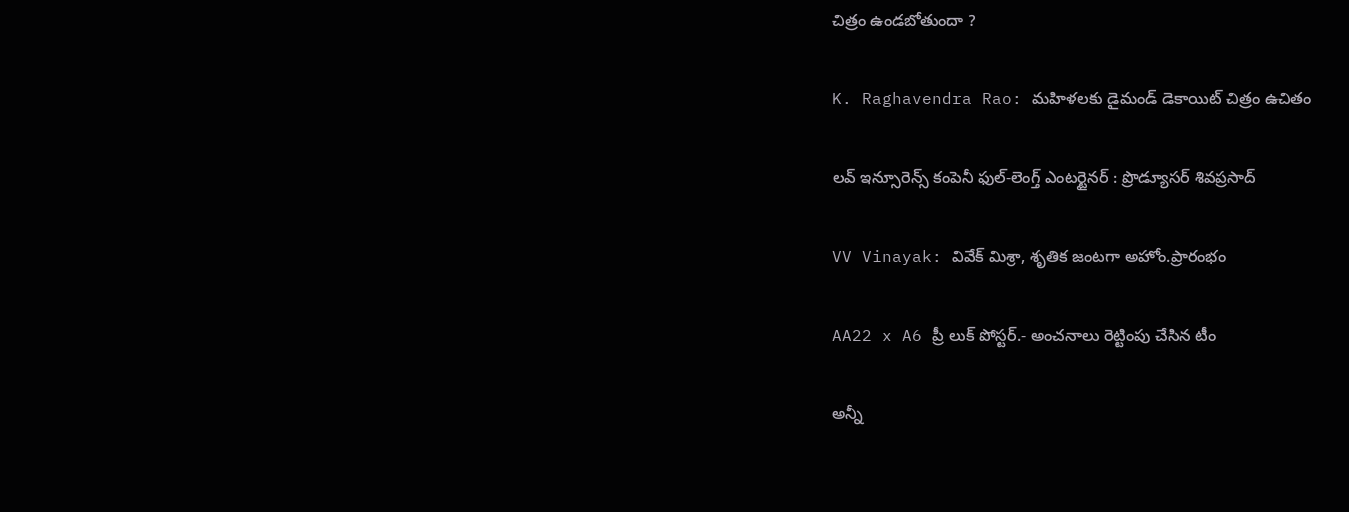చిత్రం ఉండబోతుందా ?

K. Raghavendra Rao: మహిళలకు డైమండ్ డెకాయిట్ చిత్రం ఉచితం

లవ్ ఇన్సూరెన్స్ కంపెనీ ఫుల్-లెంగ్త్ ఎంటర్టైనర్ : ప్రొడ్యూసర్ శివప్రసాద్

VV Vinayak: వివేక్ మిశ్రా, శృతిక జంటగా అహోం.ప్రారంభం

AA22 x A6 ప్రీ లుక్ పోస్టర్‌.- అంచనాలు రెట్టింపు చేసిన టీం

అన్నీ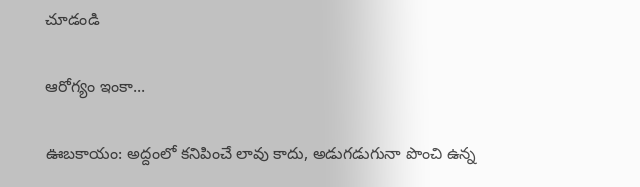చూడండి

ఆరోగ్యం ఇంకా...

ఊబకాయం: అద్దంలో కనిపించే లావు కాదు, అడుగడుగునా పొంచి ఉన్న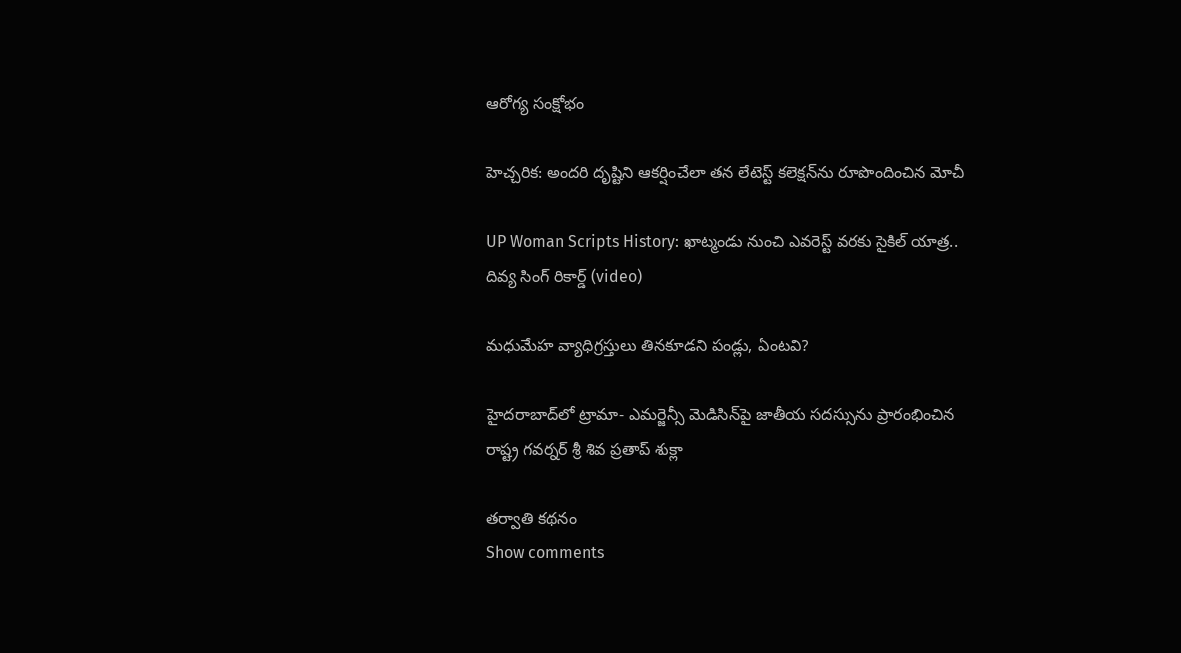ఆరోగ్య సంక్షోభం

హెచ్చరిక: అందరి దృష్టిని ఆకర్షించేలా తన లేటెస్ట్ కలెక్షన్‌ను రూపొందించిన మోచీ

UP Woman Scripts History: ఖాట్మండు నుంచి ఎవరెస్ట్ వరకు సైకిల్ యాత్ర.. దివ్య సింగ్ రికార్డ్ (video)

మధుమేహ వ్యాధిగ్రస్తులు తినకూడని పండ్లు, ఏంటవి?

హైదరాబాద్‌లో ట్రామా- ఎమర్జెన్సీ మెడిసిన్‌పై జాతీయ సదస్సును ప్రారంభించిన రాష్ట్ర గవర్నర్ శ్రీ శివ ప్రతాప్ శుక్లా

తర్వాతి కథనం
Show comments